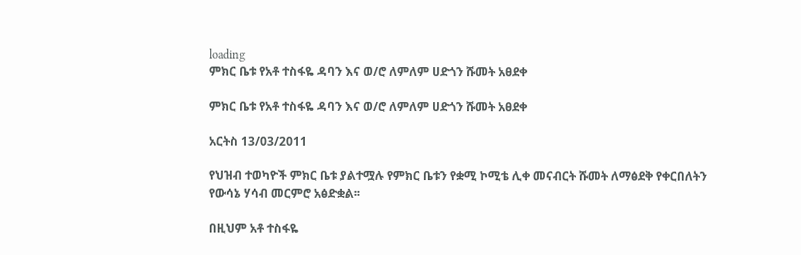loading
ምክር ቤቱ የአቶ ተስፋዬ ዳባን እና ወ/ሮ ለምለም ሀድጎን ሹመት አፀደቀ

ምክር ቤቱ የአቶ ተስፋዬ ዳባን እና ወ/ሮ ለምለም ሀድጎን ሹመት አፀደቀ

አርትስ 13/03/2011

የህዝብ ተወካዮች ምክር ቤቱ ያልተሟሉ የምክር ቤቱን የቋሚ ኮሚቴ ሊቀ መናብርት ሹመት ለማፅደቅ የቀርበለትን የውሳኔ ሃሳብ መርምሮ አፅድቋል፡፡

በዚህም አቶ ተስፋዬ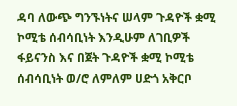ዳባ ለውጭ ግንኙነትና ሠላም ጉዳዮች ቋሚ ኮሚቴ ሰብሳቢነት እንዲሁም ለገቢዎች ፋይናንስ እና በጀት ጉዳዮች ቋሚ ኮሚቴ ሰብሳቢነት ወ/ሮ ለምለም ሀድጎ አቅርቦ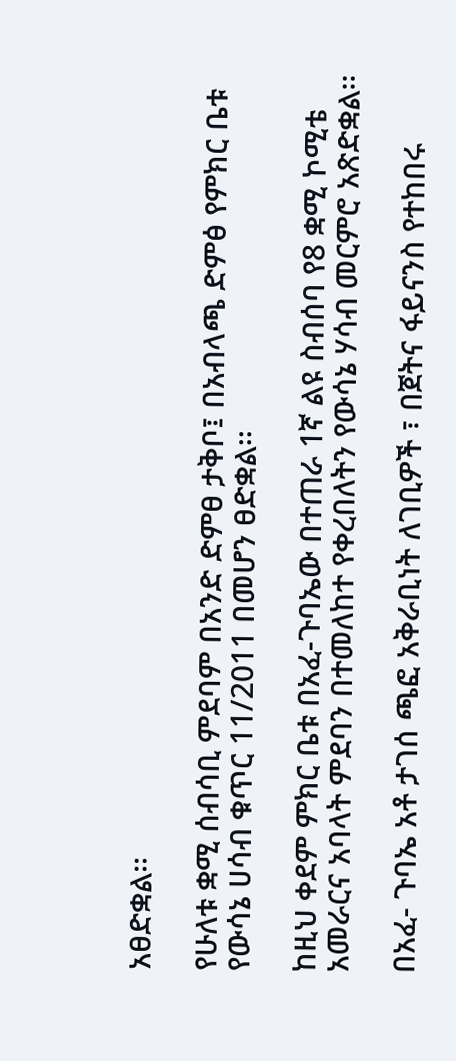አፀድቋል፡፡

የሁለቱ ቋሚ ሰብሳቢ ምደባም በአንድ ድምፀ ታቅቦ፤ በአብላጫ ድምፅ የምክር ቤቱ የውሳኔ ሀሳብ ቁጥር 11/2011 በመሆን ፀድቋል፡፡

ከዚህ ቀደም ምክር ቤቱ በአፈ-ጉባኤው በተጠራ 1ኛ ልዩ ስብሰባ የ8 ቋሚ ኮሚቴ አመራርና አባላት ምደባን በተመለከተ የቀረበለትን የውሳኔ ሃሳብ መርምሮ አጽድቋል፡፡

በአፈ- ጉባኤ አቶ ታገሰ ጫፎ አቅራቢነት ለገቢዎች ፣ በጀትና ፋይናንስ የተከበሩ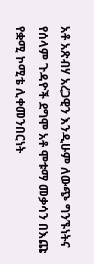አቶ አጽብሃ አረጋዊን እንዲሁም ለውጭ ግንኙነትና የሰላም ጉዳዮች ደግሞ አቶ ሞቱማ መቃሳን በእጩ የቋሚ ኮሚቴ ሊቀመንበርነት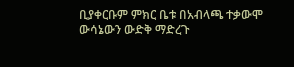ቢያቀርቡም ምክር ቤቱ በአብላጫ ተቃውሞ ውሳኔውን ውድቅ ማድረጉ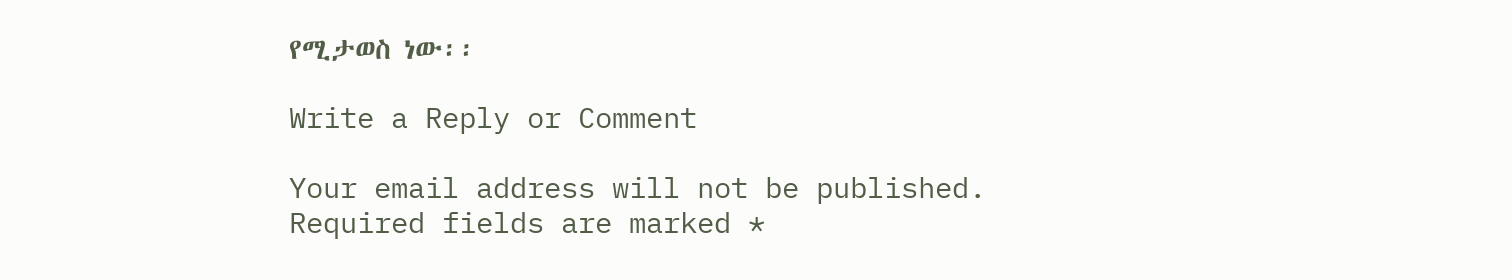የሚታወስ ነው፡፡

Write a Reply or Comment

Your email address will not be published. Required fields are marked *